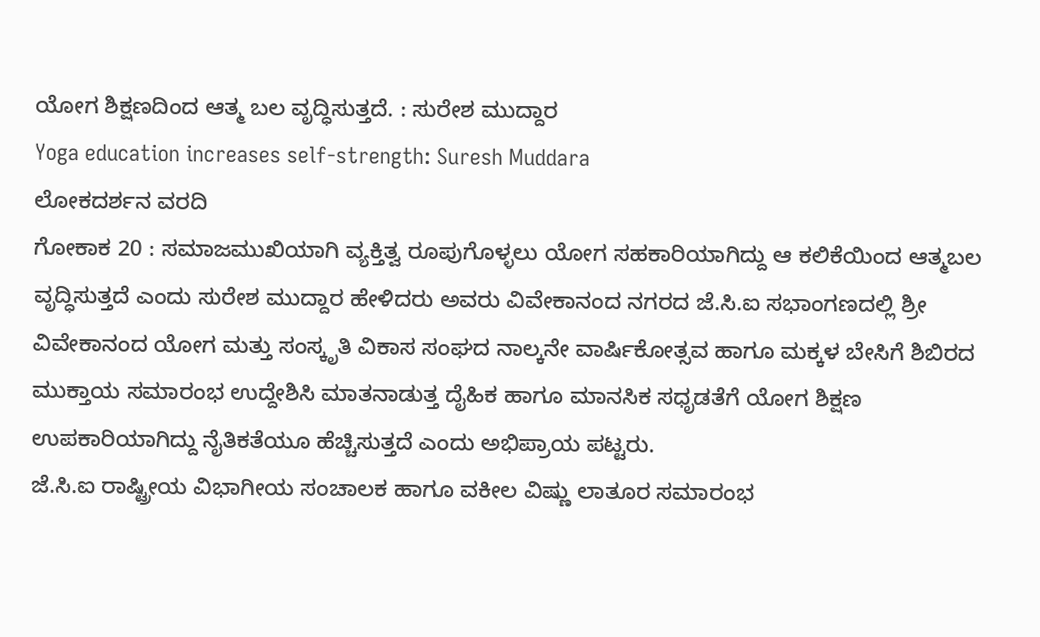ಯೋಗ ಶಿಕ್ಷಣದಿಂದ ಆತ್ಮ ಬಲ ವೃದ್ಧಿಸುತ್ತದೆ. : ಸುರೇಶ ಮುದ್ದಾರ
Yoga education increases self-strength: Suresh Muddara
ಲೋಕದರ್ಶನ ವರದಿ
ಗೋಕಾಕ 20 : ಸಮಾಜಮುಖಿಯಾಗಿ ವ್ಯಕ್ತಿತ್ವ ರೂಪುಗೊಳ್ಳಲು ಯೋಗ ಸಹಕಾರಿಯಾಗಿದ್ದು ಆ ಕಲಿಕೆಯಿಂದ ಆತ್ಮಬಲ ವೃದ್ಧಿಸುತ್ತದೆ ಎಂದು ಸುರೇಶ ಮುದ್ದಾರ ಹೇಳಿದರು ಅವರು ವಿವೇಕಾನಂದ ನಗರದ ಜೆ.ಸಿ.ಐ ಸಭಾಂಗಣದಲ್ಲಿ ಶ್ರೀ ವಿವೇಕಾನಂದ ಯೋಗ ಮತ್ತು ಸಂಸ್ಕೃತಿ ವಿಕಾಸ ಸಂಘದ ನಾಲ್ಕನೇ ವಾರ್ಷಿಕೋತ್ಸವ ಹಾಗೂ ಮಕ್ಕಳ ಬೇಸಿಗೆ ಶಿಬಿರದ ಮುಕ್ತಾಯ ಸಮಾರಂಭ ಉದ್ದೇಶಿಸಿ ಮಾತನಾಡುತ್ತ ದೈಹಿಕ ಹಾಗೂ ಮಾನಸಿಕ ಸಧೃಡತೆಗೆ ಯೋಗ ಶಿಕ್ಷಣ ಉಪಕಾರಿಯಾಗಿದ್ದು ನೈತಿಕತೆಯೂ ಹೆಚ್ಚಿಸುತ್ತದೆ ಎಂದು ಅಭಿಪ್ರಾಯ ಪಟ್ಟರು.
ಜೆ.ಸಿ.ಐ ರಾಷ್ಟ್ರೀಯ ವಿಭಾಗೀಯ ಸಂಚಾಲಕ ಹಾಗೂ ವಕೀಲ ವಿಷ್ಣು ಲಾತೂರ ಸಮಾರಂಭ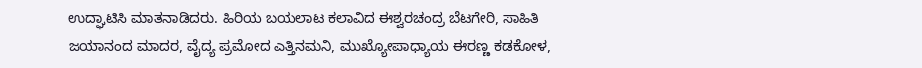ಉದ್ಘಾಟಿಸಿ ಮಾತನಾಡಿದರು. ಹಿರಿಯ ಬಯಲಾಟ ಕಲಾವಿದ ಈಶ್ವರಚಂದ್ರ ಬೆಟಗೇರಿ, ಸಾಹಿತಿ ಜಯಾನಂದ ಮಾದರ, ವೈದ್ಯ ಪ್ರಮೋದ ಎತ್ತಿನಮನಿ, ಮುಖ್ಯೋಪಾಧ್ಯಾಯ ಈರಣ್ಣ ಕಡಕೋಳ,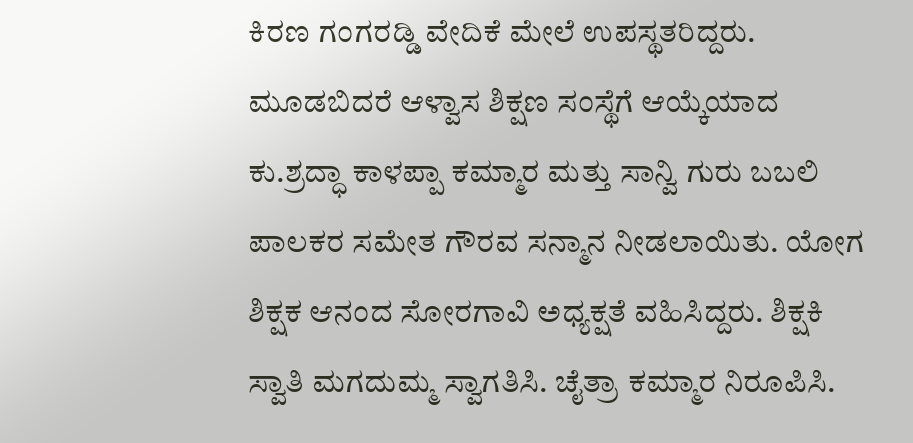ಕಿರಣ ಗಂಗರಡ್ಡಿ ವೇದಿಕೆ ಮೇಲೆ ಉಪಸ್ಥತರಿದ್ದರು. ಮೂಡಬಿದರೆ ಆಳ್ವಾಸ ಶಿಕ್ಷಣ ಸಂಸ್ಥೆಗೆ ಆಯ್ಕೆಯಾದ ಕು.ಶ್ರದ್ಧಾ ಕಾಳಪ್ಪಾ ಕಮ್ಮಾರ ಮತ್ತು ಸಾನ್ವಿ ಗುರು ಬಬಲಿ ಪಾಲಕರ ಸಮೇತ ಗೌರವ ಸನ್ಮಾನ ನೀಡಲಾಯಿತು. ಯೋಗ ಶಿಕ್ಷಕ ಆನಂದ ಸೋರಗಾವಿ ಅಧ್ಯಕ್ಷತೆ ವಹಿಸಿದ್ದರು. ಶಿಕ್ಷಕಿ ಸ್ವಾತಿ ಮಗದುಮ್ಮ ಸ್ವಾಗತಿಸಿ. ಚೈತ್ರಾ ಕಮ್ಮಾರ ನಿರೂಪಿಸಿ.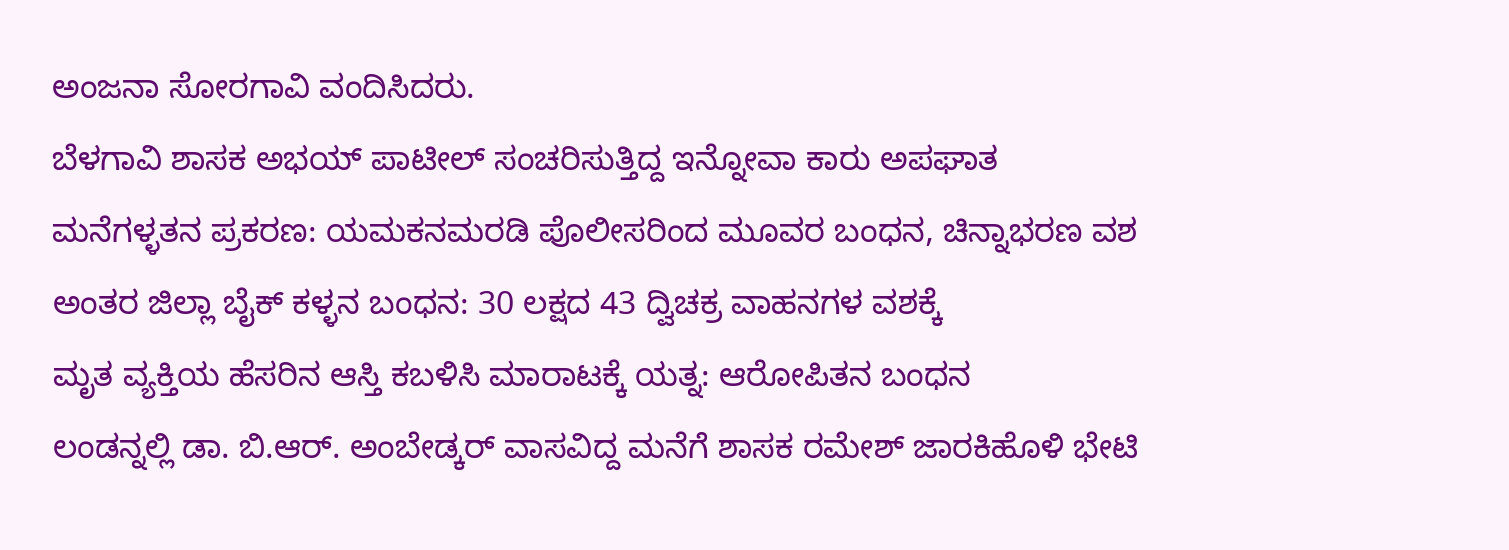ಅಂಜನಾ ಸೋರಗಾವಿ ವಂದಿಸಿದರು.
ಬೆಳಗಾವಿ ಶಾಸಕ ಅಭಯ್ ಪಾಟೀಲ್ ಸಂಚರಿಸುತ್ತಿದ್ದ ಇನ್ನೋವಾ ಕಾರು ಅಪಘಾತ
ಮನೆಗಳ್ಳತನ ಪ್ರಕರಣ: ಯಮಕನಮರಡಿ ಪೊಲೀಸರಿಂದ ಮೂವರ ಬಂಧನ, ಚಿನ್ನಾಭರಣ ವಶ
ಅಂತರ ಜಿಲ್ಲಾ ಬೈಕ್ ಕಳ್ಳನ ಬಂಧನ: 30 ಲಕ್ಷದ 43 ದ್ವಿಚಕ್ರ ವಾಹನಗಳ ವಶಕ್ಕೆ
ಮೃತ ವ್ಯಕ್ತಿಯ ಹೆಸರಿನ ಆಸ್ತಿ ಕಬಳಿಸಿ ಮಾರಾಟಕ್ಕೆ ಯತ್ನ: ಆರೋಪಿತನ ಬಂಧನ
ಲಂಡನ್ನಲ್ಲಿ ಡಾ. ಬಿ.ಆರ್. ಅಂಬೇಡ್ಕರ್ ವಾಸವಿದ್ದ ಮನೆಗೆ ಶಾಸಕ ರಮೇಶ್ ಜಾರಕಿಹೊಳಿ ಭೇಟಿ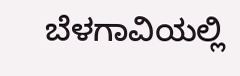ಬೆಳಗಾವಿಯಲ್ಲಿ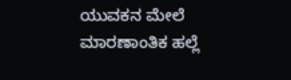ಯುವಕನ ಮೇಲೆ ಮಾರಣಾಂತಿಕ ಹಲ್ಲೆ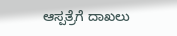ಆಸ್ಪತ್ರೆಗೆ ದಾಖಲು